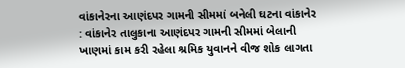વાંકાનેરના આણંદપર ગામની સીમમાં બનેલી ઘટના વાંકાનેર : વાંકાનેર તાલુકાના આણંદપર ગામની સીમમાં બેલાની ખાણમાં કામ કરી રહેલા શ્રમિક યુવાનને વીજ શોક લાગતા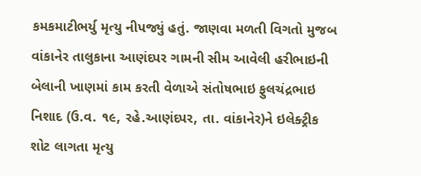કમકમાટીભર્યુ મૃત્યુ નીપજ્યું હતું. જાણવા મળતી વિગતો મુજબ વાંકાનેર તાલુકાના આણંદપર ગામની સીમ આવેલી હરીભાઇની બેલાની ખાણમાં કામ કરતી વેળાએ સંતોષભાઇ ફુલચંદ્રભાઇ નિશાદ (ઉ.વ. ૧૯, રહે.આણંદપર, તા. વાંકાનેર)ને ઇલેક્ટ્રીક શોટ લાગતા મૃત્યુ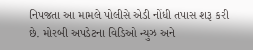નિપજતા આ મામલે પોલીસે એડી નોંધી તપાસ શરૂ કરી છે. મોરબી અપડેટના વિડિઓ ન્યુઝ અને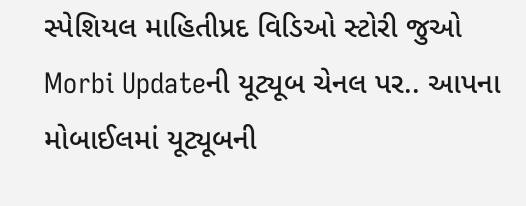સ્પેશિયલ માહિતીપ્રદ વિડિઓ સ્ટોરી જુઓ Morbi Updateની યૂટ્યૂબ ચેનલ પર.. આપના મોબાઈલમાં યૂટ્યૂબની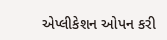એપ્લીકેશન ઓપન કરી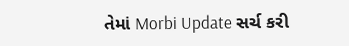તેમાં Morbi Update સર્ચ કરી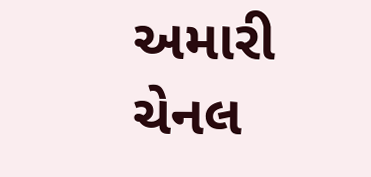અમારી ચેનલ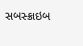સબસ્ક્રાઇબ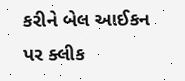કરીને બેલ આઈકન પર ક્લીક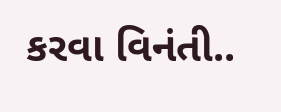કરવા વિનંતી..